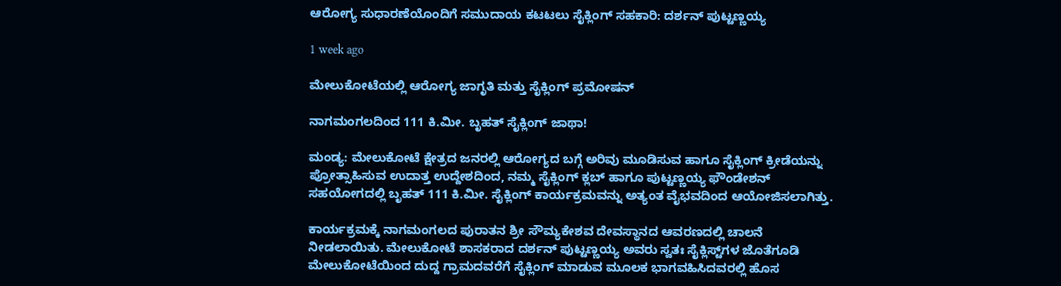ಆರೋಗ್ಯ ಸುಧಾರಣೆಯೊಂದಿಗೆ ಸಮುದಾಯ ಕಟಟಲು ಸೈಕ್ಲಿಂಗ್‌ ಸಹಕಾರಿ: ದರ್ಶನ್‌ ಪುಟ್ಟಣ್ಣಯ್ಯ

1 week ago

ಮೇಲುಕೋಟೆಯಲ್ಲಿ ಆರೋಗ್ಯ ಜಾಗೃತಿ ಮತ್ತು ಸೈಕ್ಲಿಂಗ್‌ ಪ್ರಮೋಷನ್

ನಾಗಮಂಗಲದಿಂದ 111 ಕಿ.ಮೀ. ಬೃಹತ್ ಸೈಕ್ಲಿಂಗ್ ಜಾಥಾ!

ಮಂಡ್ಯ: ಮೇಲುಕೋಟೆ ಕ್ಷೇತ್ರದ ಜನರಲ್ಲಿ ಆರೋಗ್ಯದ ಬಗ್ಗೆ ಅರಿವು ಮೂಡಿಸುವ ಹಾಗೂ ಸೈಕ್ಲಿಂಗ್ ಕ್ರೀಡೆಯನ್ನು ಪ್ರೋತ್ಸಾಹಿಸುವ ಉದಾತ್ತ ಉದ್ದೇಶದಿಂದ, ನಮ್ಮ ಸೈಕ್ಲಿಂಗ್ ಕ್ಲಬ್ ಹಾಗೂ ಪುಟ್ಟಣ್ಣಯ್ಯ ಫೌಂಡೇಶನ್ ಸಹಯೋಗದಲ್ಲಿ ಬೃಹತ್ 111 ಕಿ.ಮೀ. ಸೈಕ್ಲಿಂಗ್ ಕಾರ್ಯಕ್ರಮವನ್ನು ಅತ್ಯಂತ ವೈಭವದಿಂದ ಆಯೋಜಿಸಲಾಗಿತ್ತು.

ಕಾರ್ಯಕ್ರಮಕ್ಕೆ ನಾಗಮಂಗಲದ ಪುರಾತನ ಶ್ರೀ ಸೌಮ್ಯಕೇಶವ ದೇವಸ್ಥಾನದ ಆವರಣದಲ್ಲಿ ಚಾಲನೆ ನೀಡಲಾಯಿತು. ಮೇಲುಕೋಟೆ ಶಾಸಕರಾದ ದರ್ಶನ್ ಪುಟ್ಟಣ್ಣಯ್ಯ ಅವರು ಸ್ವತಃ ಸೈಕ್ಲಿಸ್ಟ್‌ಗಳ ಜೊತೆಗೂಡಿ ಮೇಲುಕೋಟೆಯಿಂದ ದುದ್ದ ಗ್ರಾಮದವರೆಗೆ ಸೈಕ್ಲಿಂಗ್ ಮಾಡುವ ಮೂಲಕ ಭಾಗವಹಿಸಿದವರಲ್ಲಿ ಹೊಸ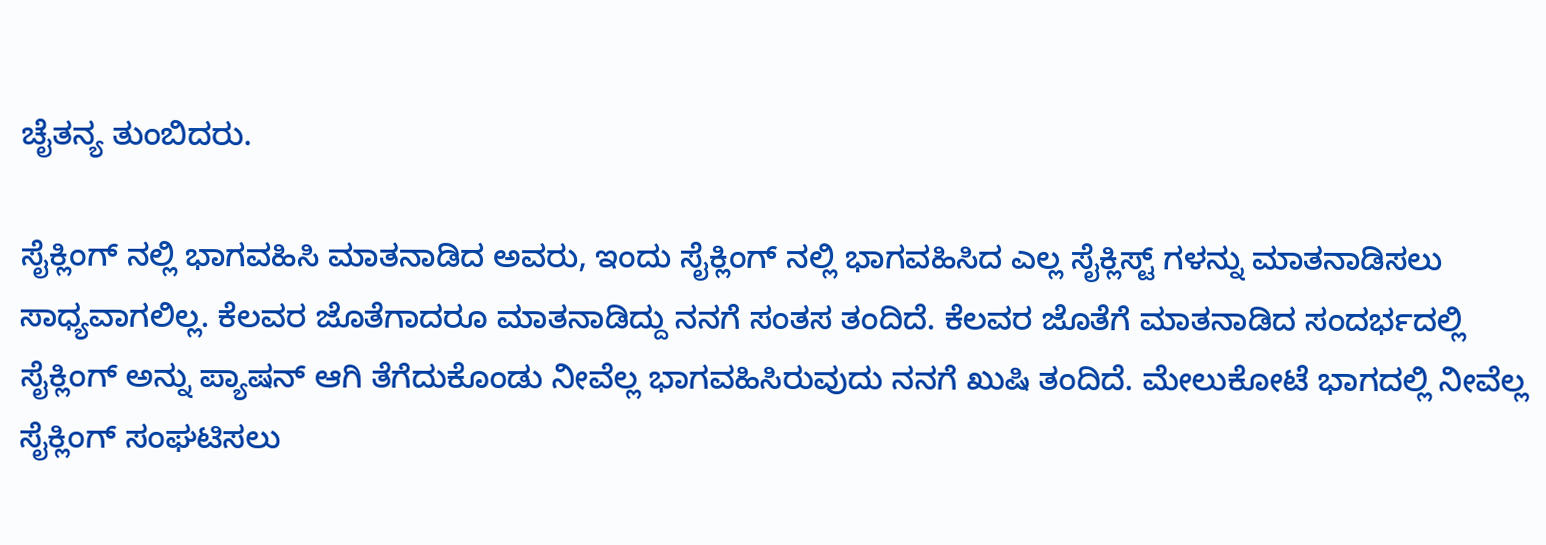ಚೈತನ್ಯ ತುಂಬಿದರು.

ಸೈಕ್ಲಿಂಗ್‌ ನಲ್ಲಿ ಭಾಗವಹಿಸಿ ಮಾತನಾಡಿದ ಅವರು, ಇಂದು ಸೈಕ್ಲಿಂಗ್‌ ನಲ್ಲಿ ಭಾಗವಹಿಸಿದ ಎಲ್ಲ ಸೈಕ್ಲಿಸ್ಟ್‌ ಗಳನ್ನು ಮಾತನಾಡಿಸಲು ಸಾಧ್ಯವಾಗಲಿಲ್ಲ. ಕೆಲವರ ಜೊತೆಗಾದರೂ ಮಾತನಾಡಿದ್ದು ನನಗೆ ಸಂತಸ ತಂದಿದೆ. ಕೆಲವರ ಜೊತೆಗೆ ಮಾತನಾಡಿದ ಸಂದರ್ಭದಲ್ಲಿ ಸೈಕ್ಲಿಂಗ್‌ ಅನ್ನು ಪ್ಯಾಷನ್‌ ಆಗಿ ತೆಗೆದುಕೊಂಡು ನೀವೆಲ್ಲ ಭಾಗವಹಿಸಿರುವುದು ನನಗೆ ಖುಷಿ ತಂದಿದೆ. ಮೇಲುಕೋಟೆ ಭಾಗದಲ್ಲಿ ನೀವೆಲ್ಲ ಸೈಕ್ಲಿಂಗ್‌ ಸಂಘಟಿಸಲು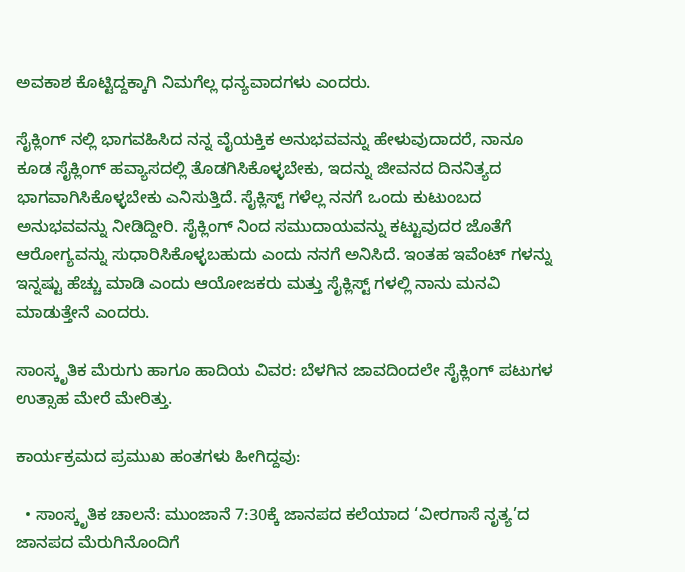ಅವಕಾಶ ಕೊಟ್ಟಿದ್ದಕ್ಕಾಗಿ ನಿಮಗೆಲ್ಲ ಧನ್ಯವಾದಗಳು ಎಂದರು.

ಸೈಕ್ಲಿಂಗ್‌ ನಲ್ಲಿ ಭಾಗವಹಿಸಿದ ನನ್ನ ವೈಯಕ್ತಿಕ ಅನುಭವವನ್ನು ಹೇಳುವುದಾದರೆ, ನಾನೂ ಕೂಡ ಸೈಕ್ಲಿಂಗ್‌ ಹವ್ಯಾಸದಲ್ಲಿ ತೊಡಗಿಸಿಕೊಳ್ಳಬೇಕು, ಇದನ್ನು ಜೀವನದ ದಿನನಿತ್ಯದ ಭಾಗವಾಗಿಸಿಕೊಳ್ಳಬೇಕು ಎನಿಸುತ್ತಿದೆ. ಸೈಕ್ಲಿಸ್ಟ್‌ ಗಳೆಲ್ಲ ನನಗೆ ಒಂದು ಕುಟುಂಬದ ಅನುಭವವನ್ನು ನೀಡಿದ್ದೀರಿ. ಸೈಕ್ಲಿಂಗ್‌ ನಿಂದ ಸಮುದಾಯವನ್ನು ಕಟ್ಟುವುದರ ಜೊತೆಗೆ ಆರೋಗ್ಯವನ್ನು ಸುಧಾರಿಸಿಕೊಳ್ಳಬಹುದು ಎಂದು ನನಗೆ ಅನಿಸಿದೆ. ಇಂತಹ ಇವೆಂಟ್‌ ಗಳನ್ನು ಇನ್ನಷ್ಟು ಹೆಚ್ಚು ಮಾಡಿ ಎಂದು ಆಯೋಜಕರು ಮತ್ತು ಸೈಕ್ಲಿಸ್ಟ್‌ ಗಳಲ್ಲಿ ನಾನು ಮನವಿ ಮಾಡುತ್ತೇನೆ ಎಂದರು.

ಸಾಂಸ್ಕೃತಿಕ ಮೆರುಗು ಹಾಗೂ ಹಾದಿಯ ವಿವರ: ಬೆಳಗಿನ ಜಾವದಿಂದಲೇ ಸೈಕ್ಲಿಂಗ್ ಪಟುಗಳ ಉತ್ಸಾಹ ಮೇರೆ ಮೇರಿತ್ತು.

ಕಾರ್ಯಕ್ರಮದ ಪ್ರಮುಖ ಹಂತಗಳು ಹೀಗಿದ್ದವು:

  • ಸಾಂಸ್ಕೃತಿಕ ಚಾಲನೆ: ಮುಂಜಾನೆ 7:30ಕ್ಕೆ ಜಾನಪದ ಕಲೆಯಾದ ‘ವೀರಗಾಸೆ ನೃತ್ಯ’ದ ಜಾನಪದ ಮೆರುಗಿನೊಂದಿಗೆ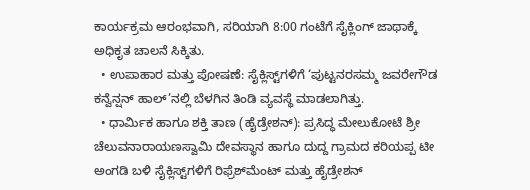ಕಾರ್ಯಕ್ರಮ ಆರಂಭವಾಗಿ, ಸರಿಯಾಗಿ 8:00 ಗಂಟೆಗೆ ಸೈಕ್ಲಿಂಗ್ ಜಾಥಾಕ್ಕೆ ಅಧಿಕೃತ ಚಾಲನೆ ಸಿಕ್ಕಿತು.
  • ಉಪಾಹಾರ ಮತ್ತು ಪೋಷಣೆ: ಸೈಕ್ಲಿಸ್ಟ್‌ಗಳಿಗೆ ‘ಪುಟ್ಟನರಸಮ್ಮ ಜವರೇಗೌಡ ಕನ್ವೆನ್ಷನ್ ಹಾಲ್’ನಲ್ಲಿ ಬೆಳಗಿನ ತಿಂಡಿ ವ್ಯವಸ್ಥೆ ಮಾಡಲಾಗಿತ್ತು.
  • ಧಾರ್ಮಿಕ ಹಾಗೂ ಶಕ್ತಿ ತಾಣ (ಹೈಡ್ರೇಶನ್): ಪ್ರಸಿದ್ಧ ಮೇಲುಕೋಟೆ ಶ್ರೀ ಚೆಲುವನಾರಾಯಣಸ್ವಾಮಿ ದೇವಸ್ಥಾನ ಹಾಗೂ ದುದ್ದ ಗ್ರಾಮದ ಕರಿಯಪ್ಪ ಟೀ ಅಂಗಡಿ ಬಳಿ ಸೈಕ್ಲಿಸ್ಟ್‌ಗಳಿಗೆ ರಿಫ್ರೆಶ್‌ಮೆಂಟ್ ಮತ್ತು ಹೈಡ್ರೇಶನ್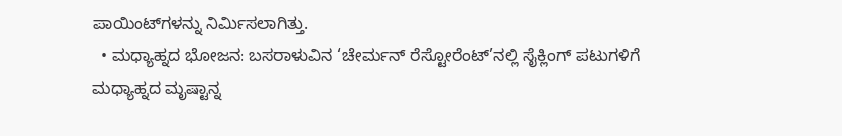ಪಾಯಿಂಟ್‌ಗಳನ್ನು ನಿರ್ಮಿಸಲಾಗಿತ್ತು.
  • ಮಧ್ಯಾಹ್ನದ ಭೋಜನ: ಬಸರಾಳುವಿನ ‘ಚೇರ್ಮನ್ ರೆಸ್ಟೋರೆಂಟ್‌’ನಲ್ಲಿ ಸೈಕ್ಲಿಂಗ್ ಪಟುಗಳಿಗೆ ಮಧ್ಯಾಹ್ನದ ಮೃಷ್ಟಾನ್ನ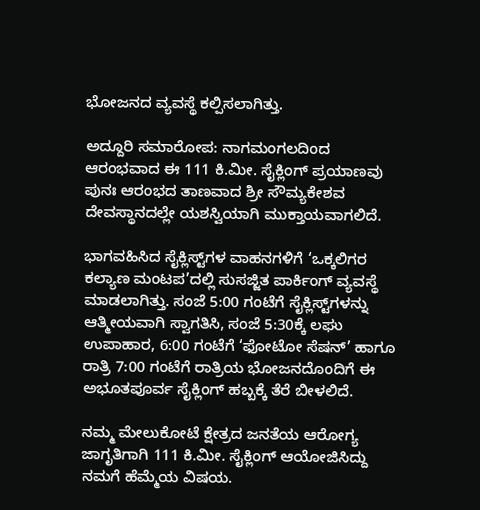ಭೋಜನದ ವ್ಯವಸ್ಥೆ ಕಲ್ಪಿಸಲಾಗಿತ್ತು.

ಅದ್ದೂರಿ ಸಮಾರೋಪ: ನಾಗಮಂಗಲದಿಂದ ಆರಂಭವಾದ ಈ 111 ಕಿ.ಮೀ. ಸೈಕ್ಲಿಂಗ್ ಪ್ರಯಾಣವು ಪುನಃ ಆರಂಭದ ತಾಣವಾದ ಶ್ರೀ ಸೌಮ್ಯಕೇಶವ ದೇವಸ್ಥಾನದಲ್ಲೇ ಯಶಸ್ವಿಯಾಗಿ ಮುಕ್ತಾಯವಾಗಲಿದೆ.

ಭಾಗವಹಿಸಿದ ಸೈಕ್ಲಿಸ್ಟ್‌ಗಳ ವಾಹನಗಳಿಗೆ ‘ಒಕ್ಕಲಿಗರ ಕಲ್ಯಾಣ ಮಂಟಪ’ದಲ್ಲಿ ಸುಸಜ್ಜಿತ ಪಾರ್ಕಿಂಗ್ ವ್ಯವಸ್ಥೆ ಮಾಡಲಾಗಿತ್ತು. ಸಂಜೆ 5:00 ಗಂಟೆಗೆ ಸೈಕ್ಲಿಸ್ಟ್‌ಗಳನ್ನು ಆತ್ಮೀಯವಾಗಿ ಸ್ವಾಗತಿಸಿ, ಸಂಜೆ 5:30ಕ್ಕೆ ಲಘು ಉಪಾಹಾರ, 6:00 ಗಂಟೆಗೆ ‘ಫೋಟೋ ಸೆಷನ್’ ಹಾಗೂ ರಾತ್ರಿ 7:00 ಗಂಟೆಗೆ ರಾತ್ರಿಯ ಭೋಜನದೊಂದಿಗೆ ಈ ಅಭೂತಪೂರ್ವ ಸೈಕ್ಲಿಂಗ್ ಹಬ್ಬಕ್ಕೆ ತೆರೆ ಬೀಳಲಿದೆ.

ನಮ್ಮ ಮೇಲುಕೋಟೆ ಕ್ಷೇತ್ರದ ಜನತೆಯ ಆರೋಗ್ಯ ಜಾಗೃತಿಗಾಗಿ 111 ಕಿ.ಮೀ. ಸೈಕ್ಲಿಂಗ್ ಆಯೋಜಿಸಿದ್ದು ನಮಗೆ ಹೆಮ್ಮೆಯ ವಿಷಯ.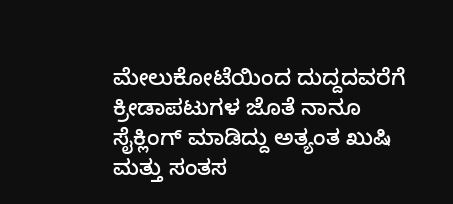ಮೇಲುಕೋಟೆಯಿಂದ ದುದ್ದದವರೆಗೆ ಕ್ರೀಡಾಪಟುಗಳ ಜೊತೆ ನಾನೂ ಸೈಕ್ಲಿಂಗ್ ಮಾಡಿದ್ದು ಅತ್ಯಂತ ಖುಷಿ ಮತ್ತು ಸಂತಸ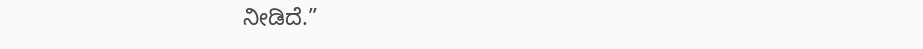ನೀಡಿದೆ.”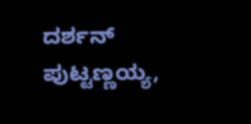ದರ್ಶನ್ ಪುಟ್ಟಣ್ಣಯ್ಯ,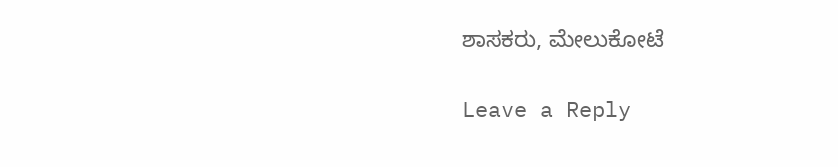ಶಾಸಕರು, ಮೇಲುಕೋಟೆ

Leave a Reply